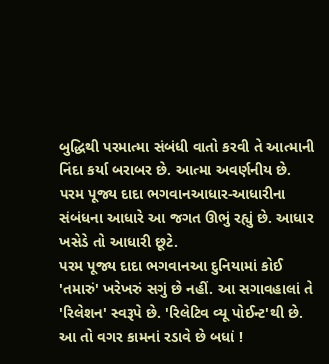બુદ્ધિથી પરમાત્મા સંબંધી વાતો કરવી તે આત્માની નિંદા કર્યા બરાબર છે. આત્મા અવર્ણનીય છે.
પરમ પૂજ્ય દાદા ભગવાનઆધાર-આધારીના સંબંધના આધારે આ જગત ઊભું રહ્યું છે. આધાર ખસેડે તો આધારી છૂટે.
પરમ પૂજ્ય દાદા ભગવાનઆ દુનિયામાં કોઈ 'તમારું' ખરેખરું સગું છે નહીં. આ સગાવહાલાં તે 'રિલેશન' સ્વરૂપે છે. 'રિલેટિવ વ્યૂ પોઈન્ટ'થી છે. આ તો વગર કામનાં રડાવે છે બધાં !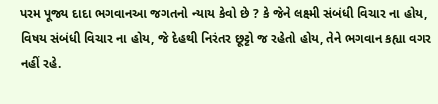પરમ પૂજ્ય દાદા ભગવાનઆ જગતનો ન્યાય કેવો છે ? કે જેને લક્ષ્મી સંબંધી વિચાર ના હોય, વિષય સંબંધી વિચાર ના હોય, જે દેહથી નિરંતર છૂટ્ટો જ રહેતો હોય, તેને ભગવાન કહ્યા વગર નહીં રહે.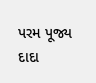પરમ પૂજ્ય દાદા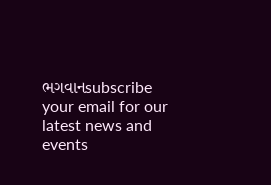ભગવાનsubscribe your email for our latest news and events